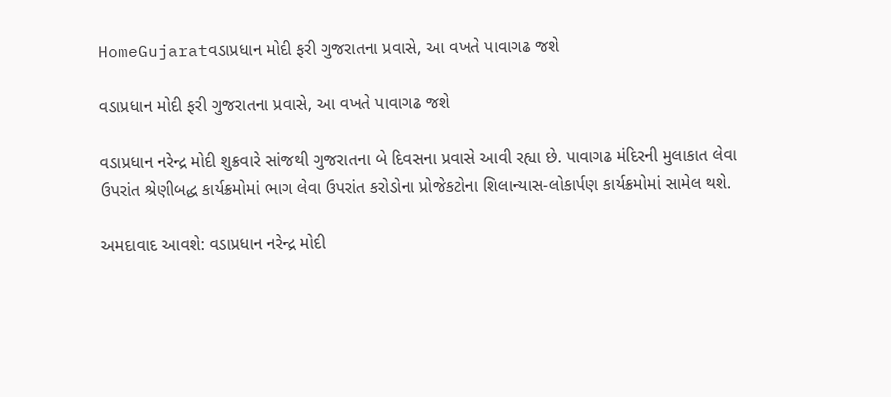HomeGujaratવડાપ્રધાન મોદી ફરી ગુજરાતના પ્રવાસે, આ વખતે પાવાગઢ જશે

વડાપ્રધાન મોદી ફરી ગુજરાતના પ્રવાસે, આ વખતે પાવાગઢ જશે

વડાપ્રધાન નરેન્દ્ર મોદી શુક્રવારે સાંજથી ગુજરાતના બે દિવસના પ્રવાસે આવી રહ્યા છે. પાવાગઢ મંદિરની મુલાકાત લેવા ઉપરાંત શ્રેણીબદ્ધ કાર્યક્રમોમાં ભાગ લેવા ઉપરાંત કરોડોના પ્રોજેકટોના શિલાન્યાસ-લોકાર્પણ કાર્યક્રમોમાં સામેલ થશે.

અમદાવાદ આવશે: વડાપ્રધાન નરેન્દ્ર મોદી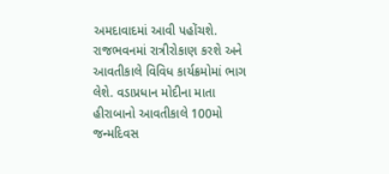અમદાવાદમાં આવી પહોંચશે. રાજભવનમાં રાત્રીરોકાણ કરશે અને આવતીકાલે વિવિધ કાર્યક્રમોમાં ભાગ લેશે. વડાપ્રધાન મોદીના માતા હીરાબાનો આવતીકાલે 100મો જન્મદિવસ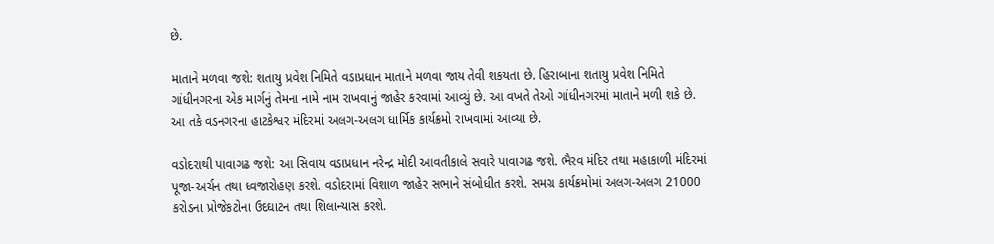છે.

માતાને મળવા જશે: શતાયુ પ્રવેશ નિમિતે વડાપ્રધાન માતાને મળવા જાય તેવી શકયતા છે. હિરાબાના શતાયુ પ્રવેશ નિમિતે ગાંધીનગરના એક માર્ગનું તેમના નામે નામ રાખવાનું જાહેર કરવામાં આવ્યું છે. આ વખતે તેઓ ગાંધીનગરમાં માતાને મળી શકે છે. આ તકે વડનગરના હાટકેશ્વર મંદિરમાં અલગ-અલગ ધાર્મિક કાર્યક્રમો રાખવામાં આવ્યા છે.

વડોદરાથી પાવાગઢ જશે: આ સિવાય વડાપ્રધાન નરેન્દ્ર મોદી આવતીકાલે સવારે પાવાગઢ જશે. ભૈરવ મંદિર તથા મહાકાળી મંદિરમાં પૂજા-અર્ચન તથા ધ્વજારોહણ કરશે. વડોદરામાં વિશાળ જાહેર સભાને સંબોધીત કરશે. સમગ્ર કાર્યક્રમોમાં અલગ-અલગ 21000 કરોડના પ્રોજેકટોના ઉદઘાટન તથા શિલાન્યાસ કરશે.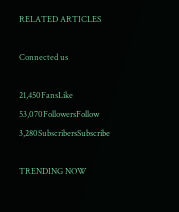RELATED ARTICLES

Connected us

21,450FansLike
53,070FollowersFollow
3,280SubscribersSubscribe

TRENDING NOW